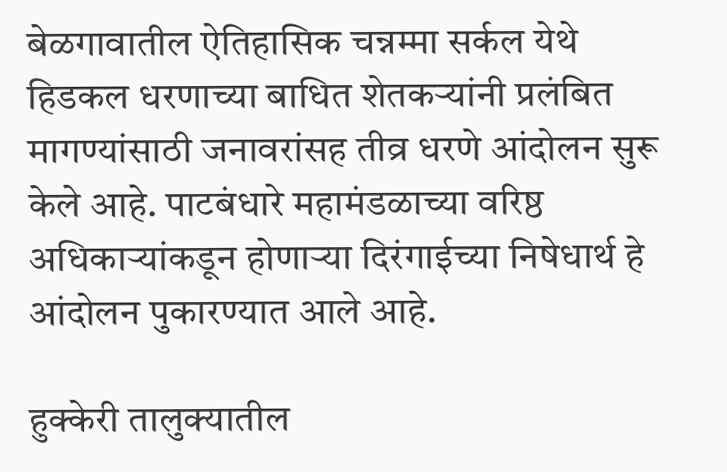बेळगावातील ऐतिहासिक चन्नम्मा सर्कल येथे हिडकल धरणाच्या बाधित शेतकऱ्यांनी प्रलंबित मागण्यांसाठी जनावरांसह तीव्र धरणे आंदोलन सुरू केले आहे. पाटबंधारे महामंडळाच्या वरिष्ठ अधिकाऱ्यांकडून होणाऱ्या दिरंगाईच्या निषेधार्थ हे आंदोलन पुकारण्यात आले आहे.

हुक्केरी तालुक्यातील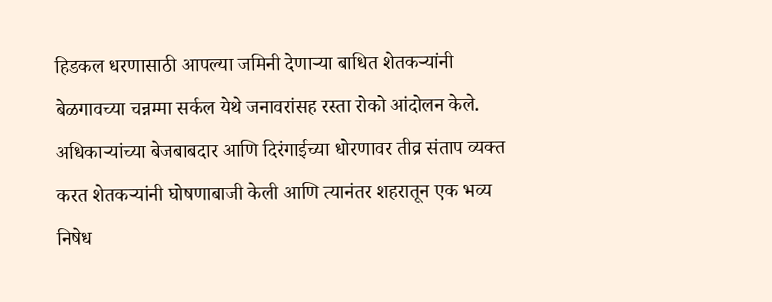हिडकल धरणासाठी आपल्या जमिनी देणाऱ्या बाधित शेतकऱ्यांनी बेळगावच्या चन्नम्मा सर्कल येथे जनावरांसह रस्ता रोको आंदोलन केले. अधिकाऱ्यांच्या बेजबाबदार आणि दिरंगाईच्या धोरणावर तीव्र संताप व्यक्त करत शेतकऱ्यांनी घोषणाबाजी केली आणि त्यानंतर शहरातून एक भव्य निषेध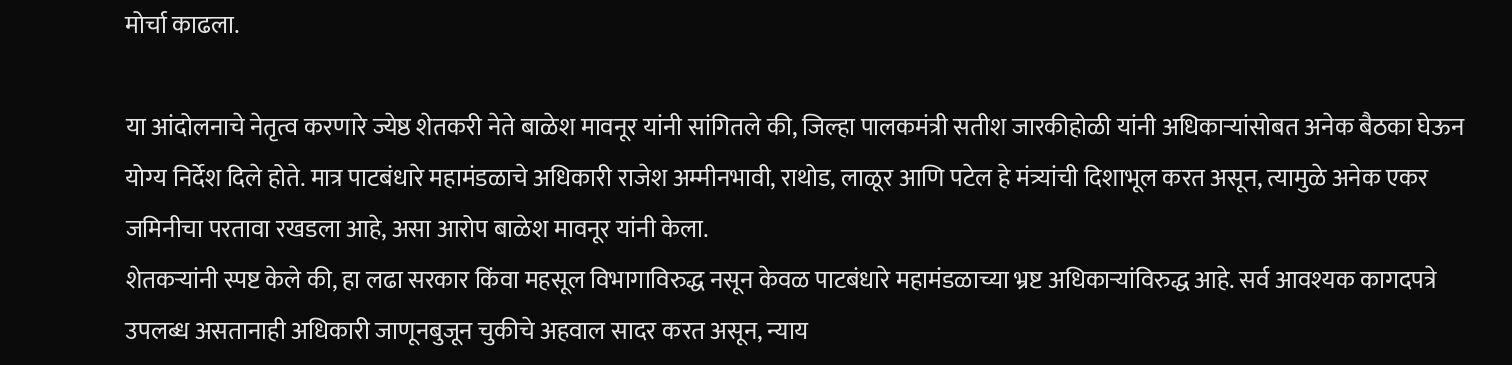मोर्चा काढला.

या आंदोलनाचे नेतृत्व करणारे ज्येष्ठ शेतकरी नेते बाळेश मावनूर यांनी सांगितले की, जिल्हा पालकमंत्री सतीश जारकीहोळी यांनी अधिकाऱ्यांसोबत अनेक बैठका घेऊन योग्य निर्देश दिले होते. मात्र पाटबंधारे महामंडळाचे अधिकारी राजेश अम्मीनभावी, राथोड, लाळूर आणि पटेल हे मंत्र्यांची दिशाभूल करत असून, त्यामुळे अनेक एकर जमिनीचा परतावा रखडला आहे, असा आरोप बाळेश मावनूर यांनी केला.
शेतकऱ्यांनी स्पष्ट केले की, हा लढा सरकार किंवा महसूल विभागाविरुद्ध नसून केवळ पाटबंधारे महामंडळाच्या भ्रष्ट अधिकाऱ्यांविरुद्ध आहे. सर्व आवश्यक कागदपत्रे उपलब्ध असतानाही अधिकारी जाणूनबुजून चुकीचे अहवाल सादर करत असून, न्याय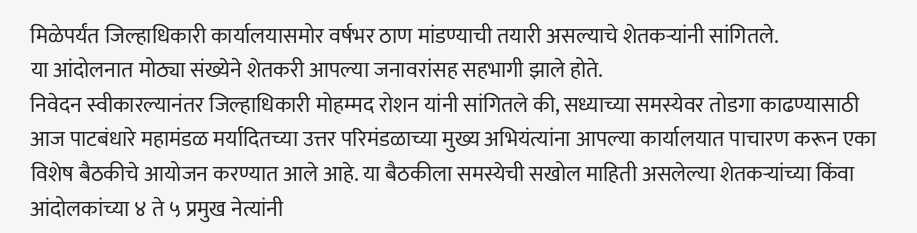मिळेपर्यंत जिल्हाधिकारी कार्यालयासमोर वर्षभर ठाण मांडण्याची तयारी असल्याचे शेतकऱ्यांनी सांगितले.
या आंदोलनात मोठ्या संख्येने शेतकरी आपल्या जनावरांसह सहभागी झाले होते.
निवेदन स्वीकारल्यानंतर जिल्हाधिकारी मोहम्मद रोशन यांनी सांगितले की, सध्याच्या समस्येवर तोडगा काढण्यासाठी आज पाटबंधारे महामंडळ मर्यादितच्या उत्तर परिमंडळाच्या मुख्य अभियंत्यांना आपल्या कार्यालयात पाचारण करून एका विशेष बैठकीचे आयोजन करण्यात आले आहे. या बैठकीला समस्येची सखोल माहिती असलेल्या शेतकऱ्यांच्या किंवा आंदोलकांच्या ४ ते ५ प्रमुख नेत्यांनी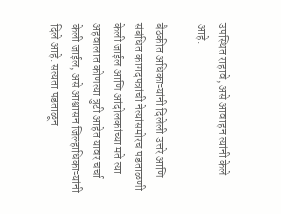उपस्थित राहावे, असे आवाहन त्यांनी केले आहे.

बैठकीत अधिकाऱ्यांनी दिलेली उत्तरे आणि संबंधित कागदपत्रांची नेत्यांसमोरच पडताळणी केली जाईल आणि आंदोलकांच्या मते त्या अहवालात कोणत्या त्रुटी आहेत यावर चर्चा केली जाईल, असे आश्वासन जिल्हाधिकाऱ्यांनी दिले आहे. सत्यता पडताळून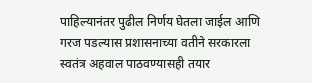पाहिल्यानंतर पुढील निर्णय घेतला जाईल आणि गरज पडल्यास प्रशासनाच्या वतीने सरकारला स्वतंत्र अहवाल पाठवण्यासही तयार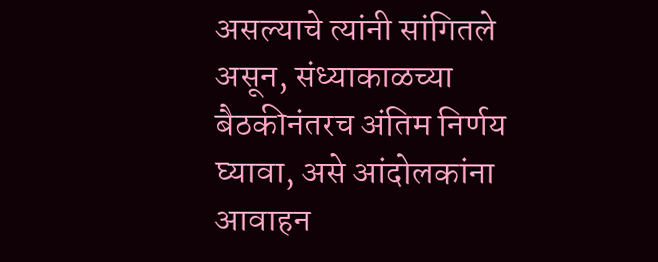असल्याचे त्यांनी सांगितले असून, संध्याकाळच्या बैठकीनंतरच अंतिम निर्णय घ्यावा, असे आंदोलकांना आवाहन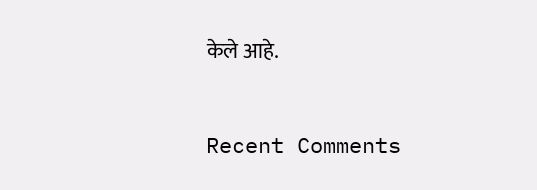केले आहे.


Recent Comments